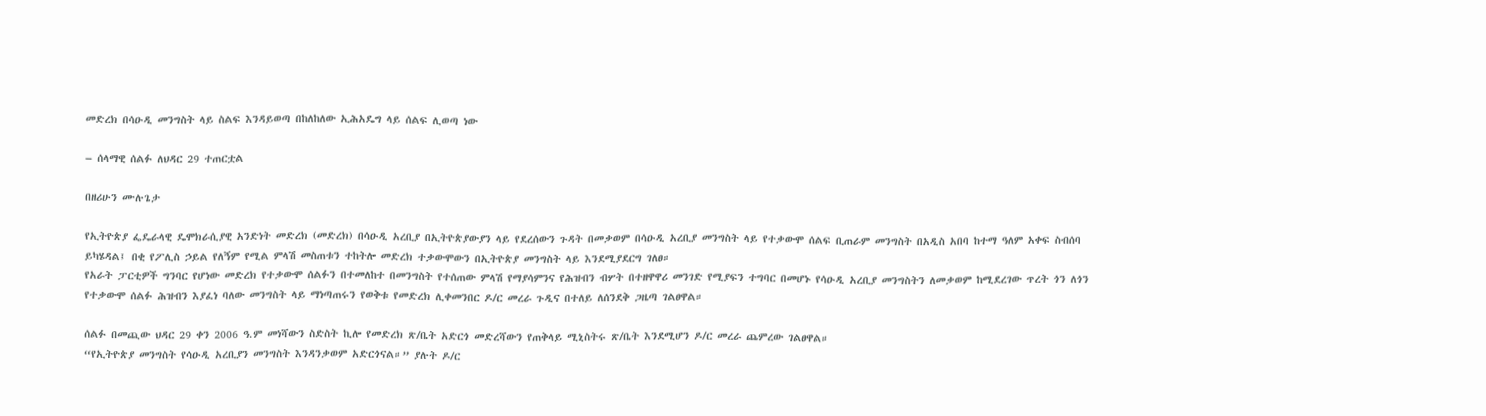መድረክ በሳዑዲ መንግስት ላይ ስልፍ እንዳይወጣ በከለከለው ኢሕአዴግ ላይ ሰልፍ ሊወጣ ነው

– ሰላማዊ ሰልፉ ለህዳር 29 ተጠርቷል

በዘሪሁን ሙሉጌታ

የኢትዮጵያ ፌዴራላዊ ዴሞክራሲያዊ አንድነት መድረክ (መድረክ) በሳዑዲ አረቢያ በኢትዮጵያውያን ላይ የደረሰውን ጉዳት በመቃወም በሳዑዲ አረቢያ መንግስት ላይ የተቃውሞ ሰልፍ ቢጠራም መንግስት በአዲስ አበባ ከተማ ዓለም አቀፍ ስብሰባ ይካሄዳል፤ በቂ የፖሊስ ኃይል የለኝም የሚል ምላሽ መስጠቱን ተከትሎ መድረክ ተቃውሞውን በኢትዮጵያ መንግስት ላይ እንደሚያደርግ ገለፀ።
የአራት ፓርቲዎች ግንባር የሆነው መድረክ የተቃውሞ ሰልፉን በተመለከተ በመንግስት የተሰጠው ምላሽ የማያሳምንና የሕዝብን ብሦት በተዘዋዋሪ መንገድ የሚያፍን ተግባር በመሆኑ የሳዑዲ አረቢያ መንግስትን ለመቃወም ከሚደረገው ጥረት ጎን ለጎን የተቃውሞ ሰልፉ ሕዝብን እያፈነ ባለው መንግስት ላይ ማነጣጠሩን የወቅቱ የመድረክ ሊቀመንበር ዶ/ር መረራ ጉዲና በተለይ ለሰንደቅ ጋዜጣ ገልፀዋል።

ሰልፉ በመጪው ህዳር 29 ቀን 2006 ዓ.ም መነሻውን ስድስት ኪሎ የመድረክ ጽ/ቤት አድርጎ መድረሻውን የጠቅላይ ሚኒስትሩ ጽ/ቤት እንደሚሆን ዶ/ር መረራ ጨምረው ገልፀዋል።
“የኢትዮጵያ መንግስት የሳዑዲ አረቢያን መንግስት እንዳንቃወም አድርጎናል።” ያሉት ዶ/ር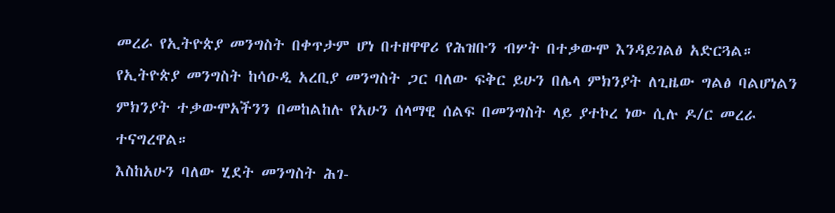መረራ የኢትዮጵያ መንግስት በቀጥታም ሆነ በተዘዋዋሪ የሕዝቡን ብሦት በተቃውሞ እንዳይገልፅ አድርጓል። የኢትዮጵያ መንግስት ከሳዑዲ አረቢያ መንግስት ጋር ባለው ፍቅር ይሁን በሌላ ምክንያት ለጊዜው ግልፅ ባልሆነልን ምክንያት ተቃውሞአችንን በመከልከሉ የአሁን ሰላማዊ ሰልፍ በመንግስት ላይ ያተኮረ ነው ሲሉ ዶ/ር መረራ ተናግረዋል።
እስከአሁን ባለው ሂደት መንግስት ሕገ-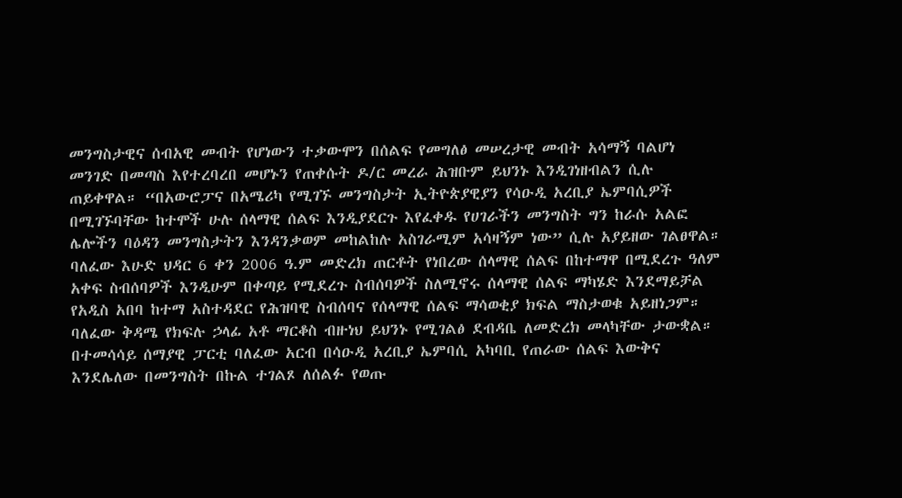መንግስታዊና ሰብአዊ መብት የሆነውን ተቃውሞን በሰልፍ የመግለፅ መሠረታዊ መብት አሳማኝ ባልሆነ መንገድ በመጣስ እየተረባረበ መሆኑን የጠቀሱት ዶ/ር መረራ ሕዝቡም ይህንኑ እንዲገነዘብልን ሲሉ ጠይቀዋል። “በአውሮፓና በአሜሪካ የሚገኙ መንግስታት ኢትዮጵያዊያን የሳዑዲ አረቢያ ኤምባሲዎች በሚገኙባቸው ከተሞች ሁሉ ሰላማዊ ሰልፍ እንዲያደርጉ እየፈቀዱ የሀገራችን መንግስት ግን ከራሱ አልፎ ሌሎችን ባዕዳን መንግስታትን እንዳንቃወም መከልከሉ አስገራሚም አሳዛኝም ነው” ሲሉ አያይዘው ገልፀዋል።
ባለፈው እሁድ ህዳር 6 ቀን 2006 ዓ.ም መድረክ ጠርቶት የነበረው ሰላማዊ ሰልፍ በከተማዋ በሚደረጉ ዓለም አቀፍ ስብሰባዎች እንዲሁም በቀጣይ የሚደረጉ ስብሰባዎች ስለሚኖሩ ሰላማዊ ሰልፍ ማካሄድ እንደማይቻል የአዲስ አበባ ከተማ አስተዳደር የሕዝባዊ ስብሰባና የሰላማዊ ሰልፍ ማሳወቂያ ክፍል ማስታወቁ አይዘነጋም። ባለፈው ቅዳሜ የክፍሉ ኃላፊ አቶ ማርቆስ ብዙነህ ይህንኑ የሚገልፅ ደብዳቤ ለመድረክ መላካቸው ታውቋል። በተመሳሳይ ሰማያዊ ፓርቲ ባለፈው አርብ በሳዑዲ አረቢያ ኤምባሲ አካባቢ የጠራው ሰልፍ እውቅና እንደሌለው በመንግስት በኩል ተገልጾ ለሰልፉ የወጡ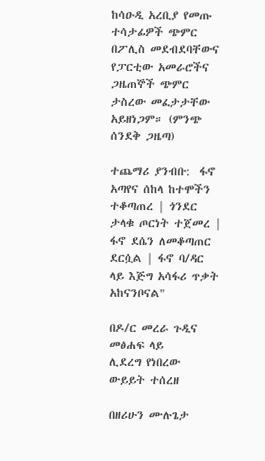ከሳዑዲ አረቢያ የመጡ ተሳታፊዎች ጭምር በፖሊስ መደብደባቸውና የፓርቲው አመራሮችና ጋዜጠኞች ጭምር ታስረው መፈታታቸው አይዘነጋም። (ምንጭ ሰንደቅ ጋዜጣ)

ተጨማሪ ያንብቡ:  ፋኖ አጣየና ሰከላ ከተሞችን ተቆጣጠረ | ጎንደር ታላቁ ጦርነት ተጀመረ | ፋኖ ደሴን ለመቆጣጠር ደርሷል | ፋኖ ባ/ዳር ላይ እጅግ አሳፋሪ ጥቃት አከናንቦናል"

በዶ/ር መረራ ጉዲና መፅሐፍ ላይ
ሊደረግ የነበረው ውይይት ተሰረዘ

በዘሪሁን ሙሉጌታ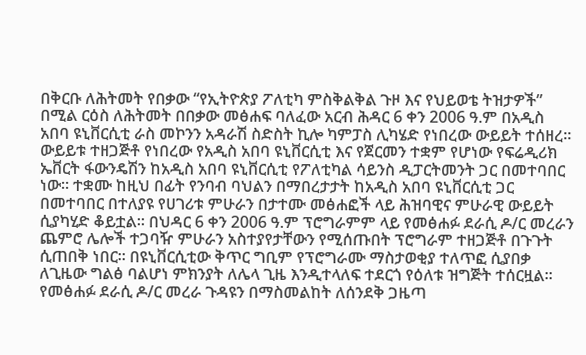በቅርቡ ለሕትመት የበቃው “የኢትዮጵያ ፖለቲካ ምስቅልቅል ጉዞ እና የህይወቴ ትዝታዎች” በሚል ርዕስ ለሕትመት በበቃው መፅሐፍ ባለፈው አርብ ሕዳር 6 ቀን 2006 ዓ.ም በአዲስ አበባ ዩኒቨርሲቲ ራስ መኮንን አዳራሽ ስድስት ኪሎ ካምፓስ ሊካሄድ የነበረው ውይይት ተሰዘረ።
ውይይቱ ተዘጋጅቶ የነበረው የአዲስ አበባ ዩኒቨርሲቲ እና የጀርመን ተቋም የሆነው የፍሬዲሪክ ኤቨርት ፋውንዴሽን ከአዲስ አበባ ዩኒቨርሲቲ የፖለቲካል ሳይንስ ዲፓርትመንት ጋር በመተባበር ነው። ተቋሙ ከዚህ በፊት የንባብ ባህልን በማበረታታት ከአዲስ አበባ ዩኒቨርሲቲ ጋር በመተባበር በተለያዩ የሀገሪቱ ምሁራን በታተሙ መፅሐፎች ላይ ሕዝባዊና ምሁራዊ ውይይት ሲያካሂድ ቆይቷል። በህዳር 6 ቀን 2006 ዓ.ም ፕሮግራምም ላይ የመፅሐፉ ደራሲ ዶ/ር መረራን ጨምሮ ሌሎች ተጋባዥ ምሁራን አስተያየታቸውን የሚሰጡበት ፕሮግራም ተዘጋጅቶ በጉጉት ሲጠበቅ ነበር። በዩኒቨርሲቲው ቅጥር ግቢም የፕሮግራሙ ማስታወቂያ ተለጥፎ ሲያበቃ ለጊዜው ግልፅ ባልሆነ ምክንያት ለሌላ ጊዜ እንዲተላለፍ ተደርጎ የዕለቱ ዝግጅት ተሰርዟል።
የመፅሐፉ ደራሲ ዶ/ር መረራ ጉዳዩን በማስመልከት ለሰንደቅ ጋዜጣ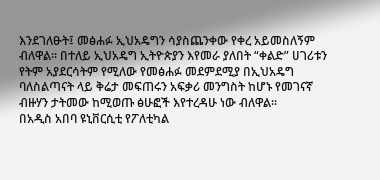እንደገለፁት፤ መፅሐፉ ኢህአዴግን ሳያስጨንቀው የቀረ አይመስለኝም ብለዋል። በተለይ ኢህአዴግ ኢትዮጵያን እየመራ ያለበት “ቀልድ” ሀገሪቱን የትም አያደርሳትም የሚለው የመፅሐፉ መደምደሚያ በኢህአዴግ ባለስልጣናት ላይ ቅሬታ መፍጠሩን አፍቃሪ መንግስት ከሆኑ የመገናኛ ብዙሃን ታትመው ከሚወጡ ፅሁፎች እየተረዳሁ ነው ብለዋል።
በአዲስ አበባ ዩኒቨርሲቲ የፖለቲካል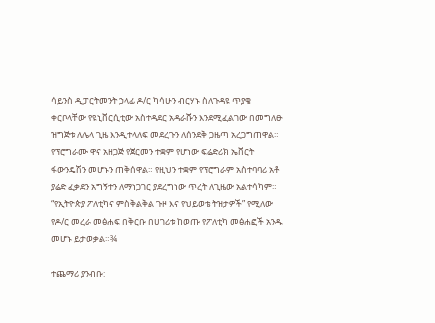ሳይንስ ዲፓርትመንት ኃላፊ ዶ/ር ካሳሁን ብርሃኑ ስለጉዳዩ ጥያቄ ቀርቦላቸው የዩኒቨርሲቲው አስተዳደር አዳራሹን እንደሚፈልገው በመግለፁ ዝግጅቱ ለሌላ ጊዜ እንዲተላለፍ መደረጉን ለሰንደቅ ጋዜጣ አረጋግጠዋል። የፕሮግራሙ ዋና አዘጋጅ የጀርመን ተቋም የሆነው ፍሬድሪክ ኤቨርት ፋውንዴሽን መሆኑን ጠቅሰዋል። የዚህን ተቋም የፕሮግራም አስተባባሪ አቶ ያሬድ ፈቃደን አግኝተን ለማነጋገር ያደረግነው ጥረት ለጊዜው አልተሳካም።
“የኢትዮጵያ ፖለቲካና ምስቅልቅል ጉዞ እና የህይወቴ ትዝታዎች” የሚለው የዶ/ር መረራ መፅሐፍ በቅርቡ በሀገሪቱ ከወጡ የፖለቲካ መፅሐፎች አንዱ መሆኑ ይታወቃል።¾

ተጨማሪ ያንብቡ: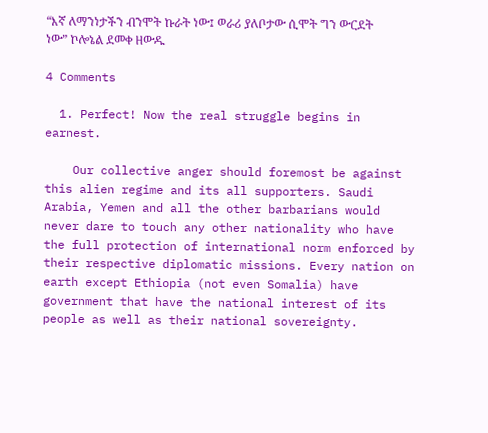“እኛ ለማንነታችን ብንሞት ኩራት ነው፤ ወራሪ ያለቦታው ሲሞት ግን ውርደት ነው” ኮሎኔል ደመቀ ዘውዱ

4 Comments

  1. Perfect! Now the real struggle begins in earnest.

    Our collective anger should foremost be against this alien regime and its all supporters. Saudi Arabia, Yemen and all the other barbarians would never dare to touch any other nationality who have the full protection of international norm enforced by their respective diplomatic missions. Every nation on earth except Ethiopia (not even Somalia) have government that have the national interest of its people as well as their national sovereignty.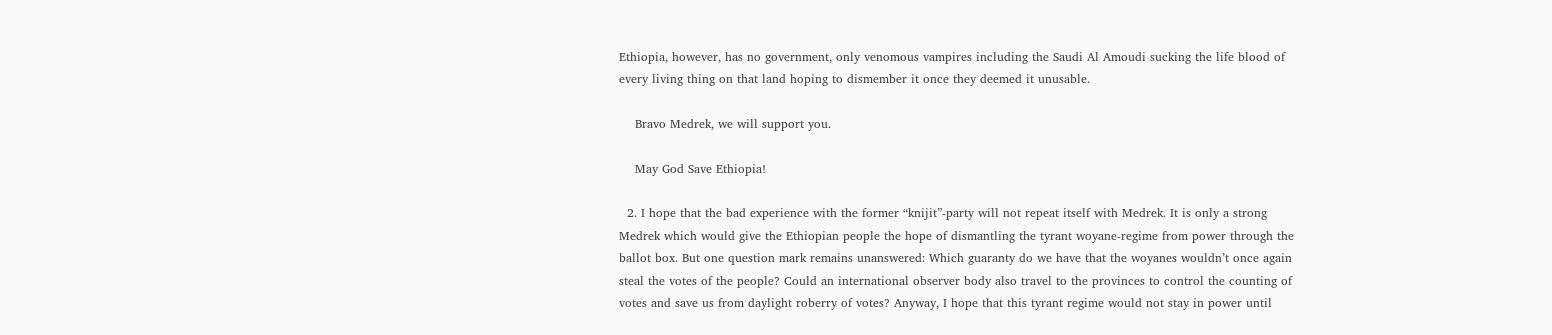Ethiopia, however, has no government, only venomous vampires including the Saudi Al Amoudi sucking the life blood of every living thing on that land hoping to dismember it once they deemed it unusable.

    Bravo Medrek, we will support you.

    May God Save Ethiopia!

  2. I hope that the bad experience with the former “knijit”-party will not repeat itself with Medrek. It is only a strong Medrek which would give the Ethiopian people the hope of dismantling the tyrant woyane-regime from power through the ballot box. But one question mark remains unanswered: Which guaranty do we have that the woyanes wouldn’t once again steal the votes of the people? Could an international observer body also travel to the provinces to control the counting of votes and save us from daylight roberry of votes? Anyway, I hope that this tyrant regime would not stay in power until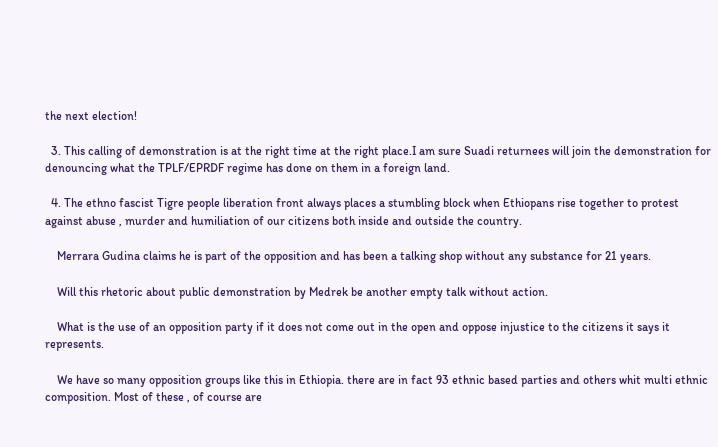the next election!

  3. This calling of demonstration is at the right time at the right place.I am sure Suadi returnees will join the demonstration for denouncing what the TPLF/EPRDF regime has done on them in a foreign land.

  4. The ethno fascist Tigre people liberation front always places a stumbling block when Ethiopans rise together to protest against abuse , murder and humiliation of our citizens both inside and outside the country.

    Merrara Gudina claims he is part of the opposition and has been a talking shop without any substance for 21 years.

    Will this rhetoric about public demonstration by Medrek be another empty talk without action.

    What is the use of an opposition party if it does not come out in the open and oppose injustice to the citizens it says it represents.

    We have so many opposition groups like this in Ethiopia. there are in fact 93 ethnic based parties and others whit multi ethnic composition. Most of these , of course are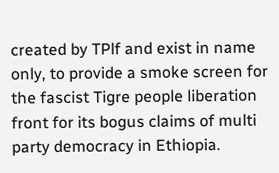created by TPlf and exist in name only, to provide a smoke screen for the fascist Tigre people liberation front for its bogus claims of multi party democracy in Ethiopia.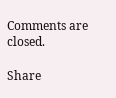Comments are closed.

Share